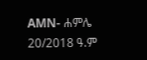AMN- ሐምሌ 20/2018 ዓ.ም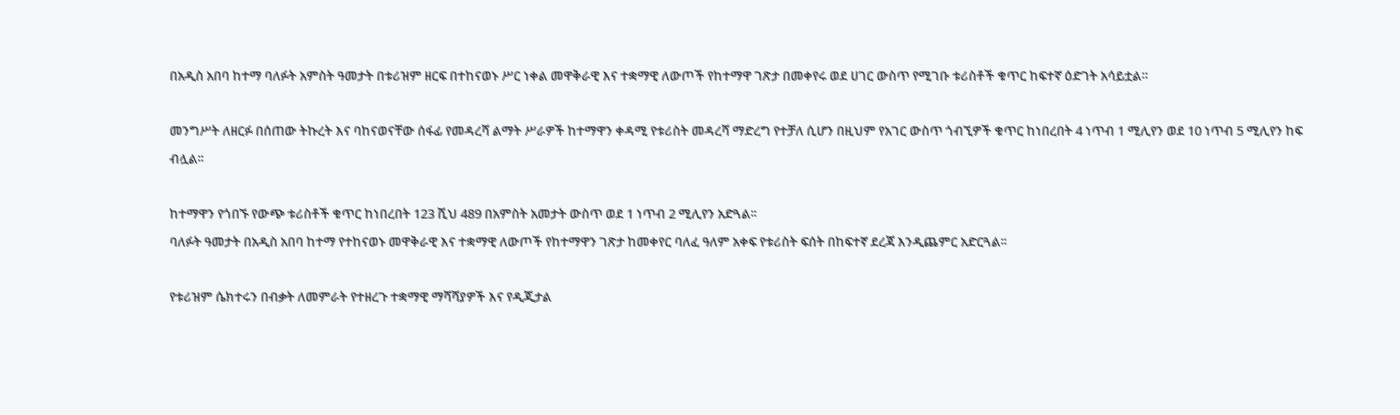በአዲስ አበባ ከተማ ባለፉት አምስት ዓመታት በቱሪዝም ዘርፍ በተከናወኑ ሥር ነቀል መዋቅራዊ እና ተቋማዊ ለውጦች የከተማዋ ገጽታ በመቀየሩ ወደ ሀገር ውስጥ የሚገቡ ቱሪስቶች ቁጥር ከፍተኛ ዕድገት አሳይቷል።

መንግሥት ለዘርፉ በሰጠው ትኩረት እና ባከናወናቸው ሰፋፊ የመዳረሻ ልማት ሥራዎች ከተማዋን ቀዳሚ የቱሪስት መዳረሻ ማድረግ የተቻለ ሲሆን በዚህም የአገር ውስጥ ጎብኚዎች ቁጥር ከነበረበት 4 ነጥብ 1 ሚሊየን ወደ 10 ነጥብ 5 ሚሊየን ከፍ ብሏል፡፡

ከተማዋን የጎበኙ የውጭ ቱሪስቶች ቁጥር ከነበረበት 123 ሺህ 489 በአምስት አመታት ውስጥ ወደ 1 ነጥብ 2 ሚሊየን አድጓል፡፡
ባለፉት ዓመታት በአዲስ አበባ ከተማ የተከናወኑ መዋቅራዊ እና ተቋማዊ ለውጦች የከተማዋን ገጽታ ከመቀየር ባለፈ ዓለም አቀፍ የቱሪስት ፍሰት በከፍተኛ ደረጃ እንዲጨምር አድርጓል፡፡

የቱሪዝም ሴክተሩን በብቃት ለመምራት የተዘረጉ ተቋማዊ ማሻሻያዎች እና የዲጂታል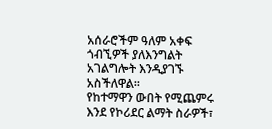አሰራሮችም ዓለም አቀፍ ጎብኚዎች ያለእንግልት አገልግሎት እንዲያገኙ አስችለዋል፡፡
የከተማዋን ውበት የሚጨምሩ እንደ የኮሪደር ልማት ስራዎች፣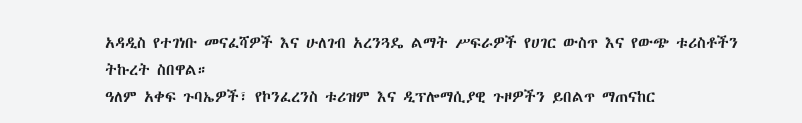አዳዲስ የተገነቡ መናፈሻዎች እና ሁለገብ አረንጓዴ ልማት ሥፍራዎች የሀገር ውስጥ እና የውጭ ቱሪስቶችን ትኩረት ስበዋል።
ዓለም አቀፍ ጉባኤዎች፣ የኮንፈረንስ ቱሪዝም እና ዲፕሎማሲያዊ ጉዞዎችን ይበልጥ ማጠናከር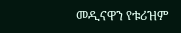መዲናዋን የቱሪዝም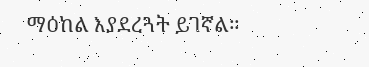ማዕከል እያደረጓት ይገኛል።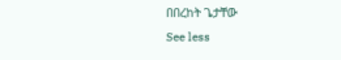በበረከት ጌታቸው
See less